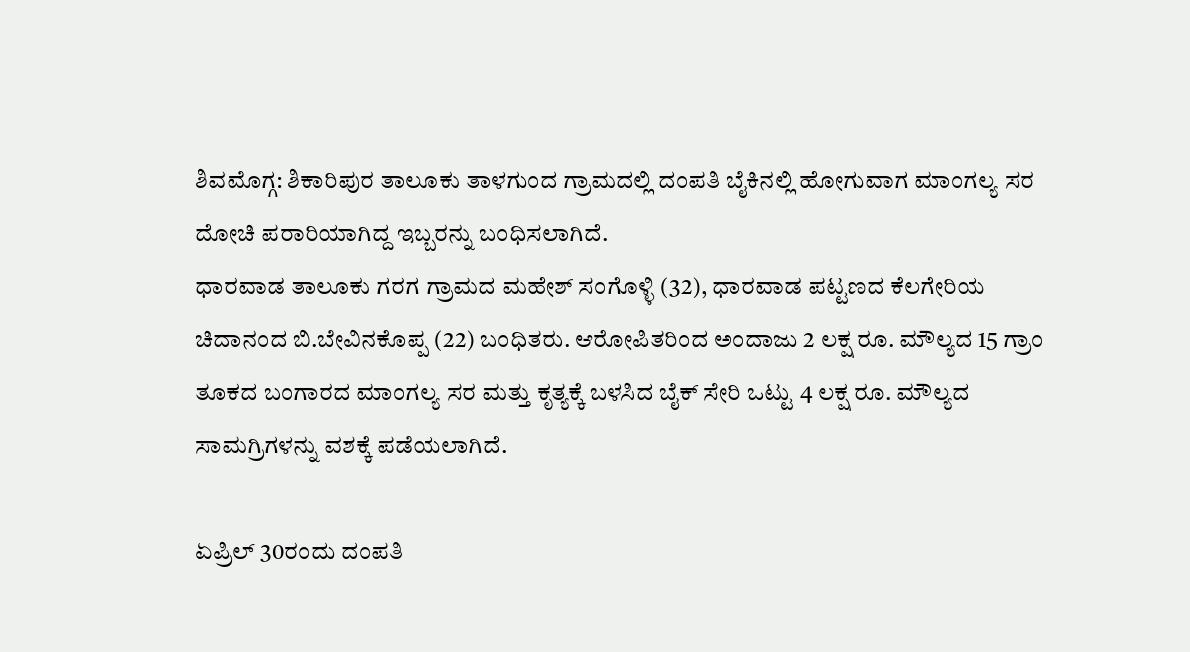ಶಿವಮೊಗ್ಗ: ಶಿಕಾರಿಪುರ ತಾಲೂಕು ತಾಳಗುಂದ ಗ್ರಾಮದಲ್ಲಿ ದಂಪತಿ ಬೈಕಿನಲ್ಲಿ ಹೋಗುವಾಗ ಮಾಂಗಲ್ಯ ಸರ ದೋಚಿ ಪರಾರಿಯಾಗಿದ್ದ ಇಬ್ಬರನ್ನು ಬಂಧಿಸಲಾಗಿದೆ.
ಧಾರವಾಡ ತಾಲೂಕು ಗರಗ ಗ್ರಾಮದ ಮಹೇಶ್ ಸಂಗೊಳ್ಳಿ (32), ಧಾರವಾಡ ಪಟ್ಟಣದ ಕೆಲಗೇರಿಯ ಚಿದಾನಂದ ಬಿ.ಬೇವಿನಕೊಪ್ಪ (22) ಬಂಧಿತರು. ಆರೋಪಿತರಿಂದ ಅಂದಾಜು 2 ಲಕ್ಷ ರೂ. ಮೌಲ್ಯದ 15 ಗ್ರಾಂ ತೂಕದ ಬಂಗಾರದ ಮಾಂಗಲ್ಯ ಸರ ಮತ್ತು ಕೃತ್ಯಕ್ಕೆ ಬಳಸಿದ ಬೈಕ್ ಸೇರಿ ಒಟ್ಟು 4 ಲಕ್ಷ ರೂ. ಮೌಲ್ಯದ ಸಾಮಗ್ರಿಗಳನ್ನು ವಶಕ್ಕೆ ಪಡೆಯಲಾಗಿದೆ.

ಏಪ್ರಿಲ್ 30ರಂದು ದಂಪತಿ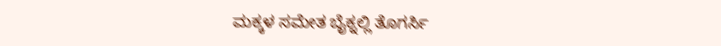ಮಕ್ಕಳ ಸಮೇತ ಬೈಕ್ನಲ್ಲಿ ತೊಗರ್ಸಿ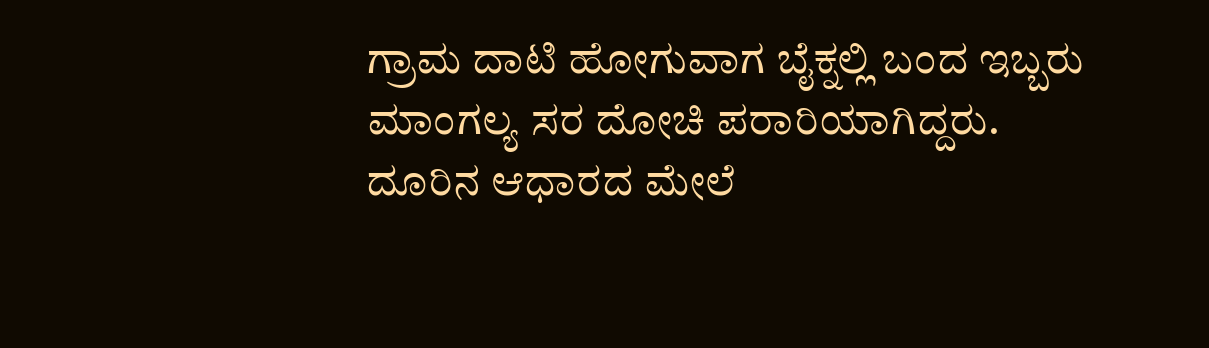ಗ್ರಾಮ ದಾಟಿ ಹೋಗುವಾಗ ಬೈಕ್ನಲ್ಲಿ ಬಂದ ಇಬ್ಬರು ಮಾಂಗಲ್ಯ ಸರ ದೋಚಿ ಪರಾರಿಯಾಗಿದ್ದರು. ದೂರಿನ ಆಧಾರದ ಮೇಲೆ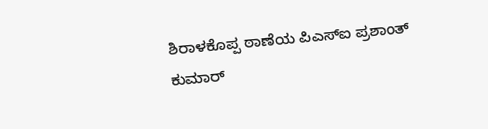ಶಿರಾಳಕೊಪ್ಪ ಠಾಣೆಯ ಪಿಎಸ್ಐ ಪ್ರಶಾಂತ್ ಕುಮಾರ್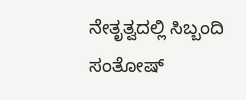ನೇತೃತ್ವದಲ್ಲಿ ಸಿಬ್ಬಂದಿ ಸಂತೋಷ್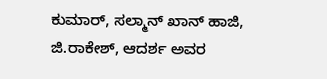ಕುಮಾರ್, ಸಲ್ಮಾನ್ ಖಾನ್ ಹಾಜಿ, ಜಿ.ರಾಕೇಶ್, ಆದರ್ಶ ಅವರ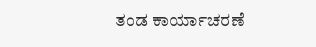ತಂಡ ಕಾರ್ಯಾಚರಣೆ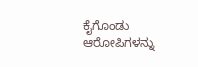ಕೈಗೊಂಡು ಆರೋಪಿಗಳನ್ನು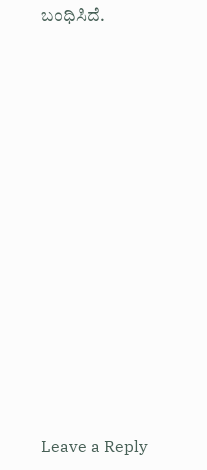ಬಂಧಿಸಿದೆ.
















Leave a Reply